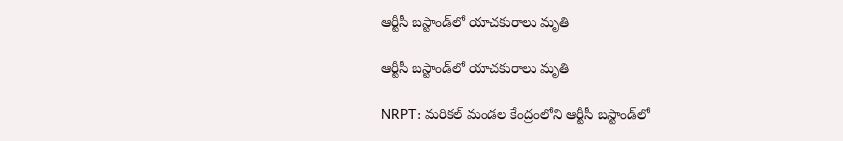ఆర్టీసీ బస్టాండ్‌లో యాచకురాలు మృతి

ఆర్టీసీ బస్టాండ్‌లో యాచకురాలు మృతి

NRPT: మరికల్ మండల కేంద్రంలోని ఆర్టీసీ బస్టాండ్‌లో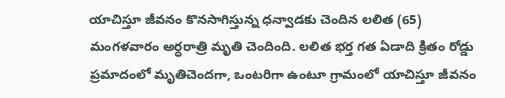యాచిస్తూ జీవనం కొనసాగిస్తున్న ధన్వాడకు చెందిన లలిత (65) మంగళవారం అర్ధరాత్రి మృతి చెందింది. లలిత భర్త గత ఏడాది క్రితం రోడ్డు ప్రమాదంలో మృతిచెందగా, ఒంటరిగా ఉంటూ గ్రామంలో యాచిస్తూ జీవనం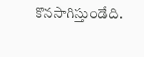కొనసాగిస్తుండేది.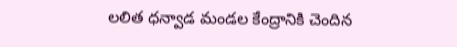లలిత ధన్వాడ మండల కేంద్రానికి చెందిన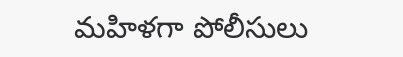మహిళగా పోలీసులు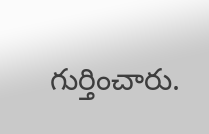గుర్తించారు.